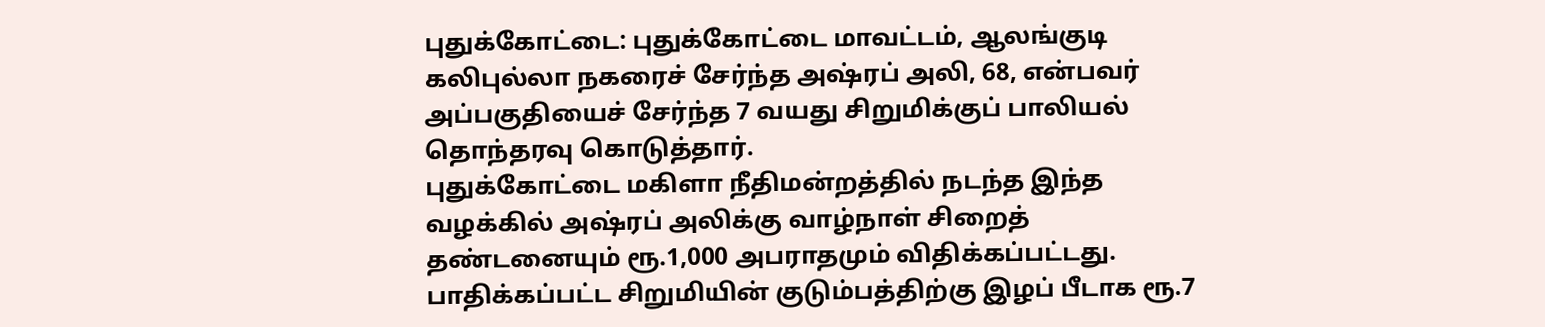புதுக்கோட்டை: புதுக்கோட்டை மாவட்டம், ஆலங்குடி கலிபுல்லா நகரைச் சேர்ந்த அஷ்ரப் அலி, 68, என்பவர் அப்பகுதியைச் சேர்ந்த 7 வயது சிறுமிக்குப் பாலியல் தொந்தரவு கொடுத்தார்.
புதுக்கோட்டை மகிளா நீதிமன்றத்தில் நடந்த இந்த வழக்கில் அஷ்ரப் அலிக்கு வாழ்நாள் சிறைத் தண்டனையும் ரூ.1,000 அபராதமும் விதிக்கப்பட்டது. பாதிக்கப்பட்ட சிறுமியின் குடும்பத்திற்கு இழப் பீடாக ரூ.7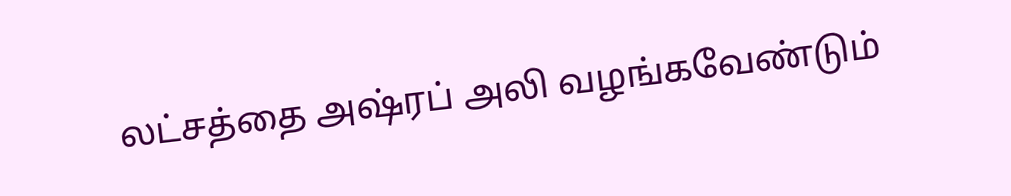லட்சத்தை அஷ்ரப் அலி வழங்கவேண்டும்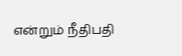என்றும் நீதிபதி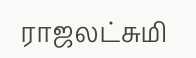ராஜலட்சுமி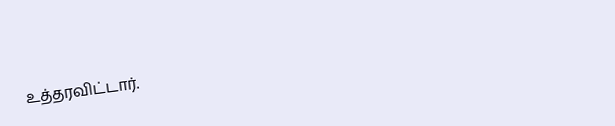உத்தரவிட்டார்.